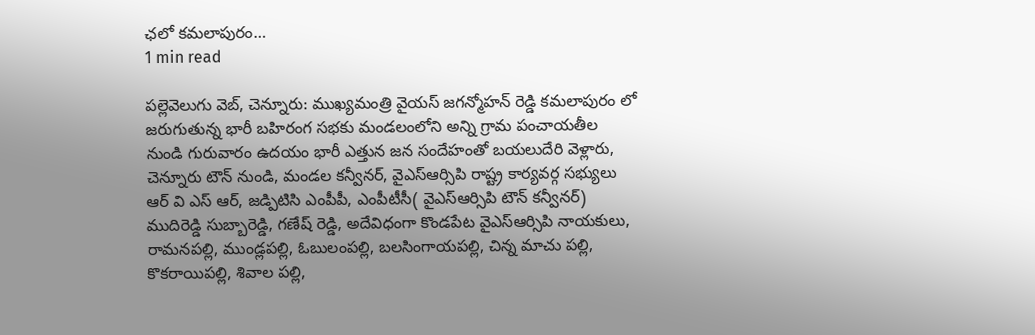ఛలో కమలాపురం…
1 min read

పల్లెవెలుగు వెబ్, చెన్నూరు: ముఖ్యమంత్రి వైయస్ జగన్మోహన్ రెడ్డి కమలాపురం లో జరుగుతున్న భారీ బహిరంగ సభకు మండలంలోని అన్ని గ్రామ పంచాయతీల నుండి గురువారం ఉదయం భారీ ఎత్తున జన సందేహంతో బయలుదేరి వెళ్లారు, చెన్నూరు టౌన్ నుండి, మండల కన్వీనర్, వైఎస్ఆర్సిపి రాష్ట్ర కార్యవర్గ సభ్యులు ఆర్ వి ఎస్ ఆర్, జడ్పిటిసి ఎంపీపీ, ఎంపీటీసీ( వైఎస్ఆర్సిపి టౌన్ కన్వీనర్) ముదిరెడ్డి సుబ్బారెడ్డి, గణేష్ రెడ్డి, అదేవిధంగా కొండపేట వైఎస్ఆర్సిపి నాయకులు, రామనపల్లి, ముండ్లపల్లి, ఓబులంపల్లి, బలసింగాయపల్లి, చిన్న మాచు పల్లి, కొకరాయిపల్లి, శివాల పల్లి,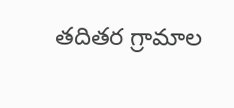తదితర గ్రామాల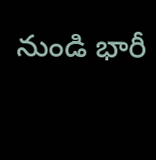నుండి భారీ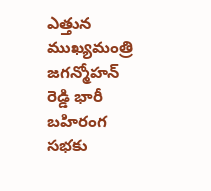ఎత్తున ముఖ్యమంత్రి జగన్మోహన్ రెడ్డి భారీ బహిరంగ సభకు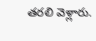తరలి వెళ్లారు.